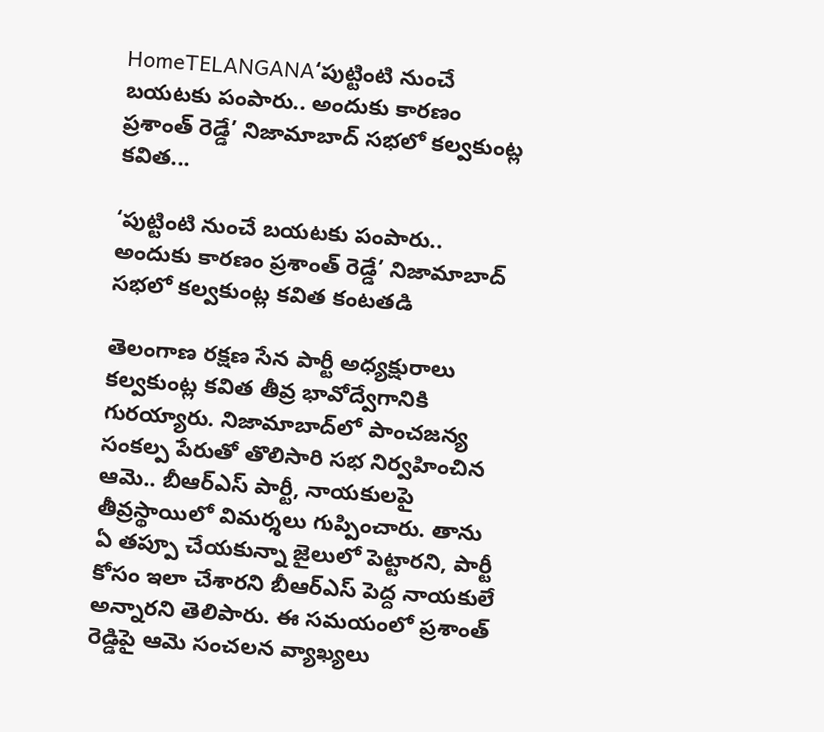HomeTELANGANA‘పుట్టింటి నుంచే బయటకు పంపారు.. అందుకు కారణం ప్రశాంత్ రెడ్డే’ నిజామాబాద్ సభలో కల్వకుంట్ల కవిత...

‘పుట్టింటి నుంచే బయటకు పంపారు.. అందుకు కారణం ప్రశాంత్ రెడ్డే’ నిజామాబాద్ సభలో కల్వకుంట్ల కవిత కంటతడి

తెలంగాణ రక్షణ సేన పార్టీ అధ్యక్షురాలు కల్వకుంట్ల కవిత తీవ్ర భావోద్వేగానికి గురయ్యారు. నిజామాబాద్‌లో పాంచజన్య సంకల్ప పేరుతో తొలిసారి సభ నిర్వహించిన ఆమె.. బీఆర్ఎస్ పార్టీ, నాయకులపై తీవ్రస్థాయిలో విమర్శలు గుప్పించారు. తాను ఏ తప్పూ చేయకున్నా జైలులో పెట్టారని, పార్టీ కోసం ఇలా చేశారని బీఆర్ఎస్ పెద్ద నాయకులే అన్నారని తెలిపారు. ఈ సమయంలో ప్రశాంత్ రెడ్డిపై ఆమె సంచలన వ్యాఖ్యలు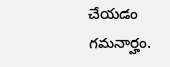చేయడం గమనార్హం.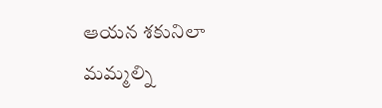ఆయన శకునిలా మమ్మల్ని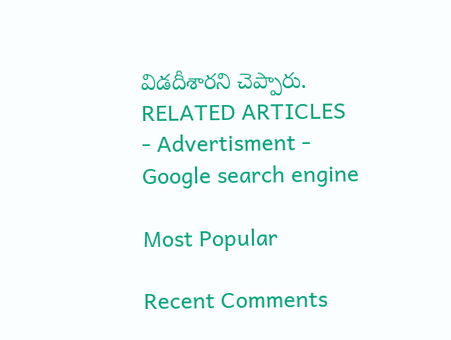విడదీశారని చెప్పారు.
RELATED ARTICLES
- Advertisment -
Google search engine

Most Popular

Recent Comments